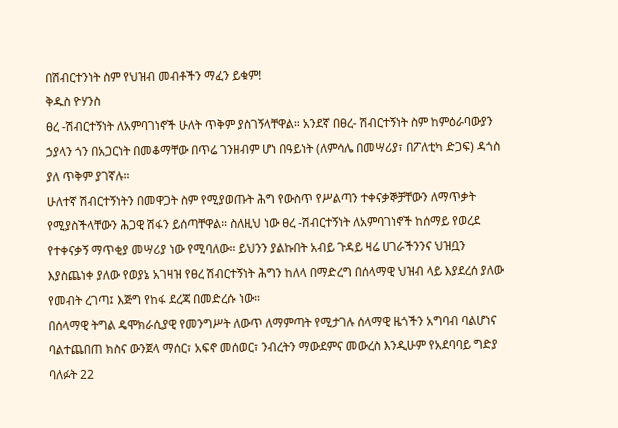በሽብርተንነት ስም የህዝብ መብቶችን ማፈን ይቁም!
ቅዱስ ዮሃንስ
ፀረ -ሽብርተኝነት ለአምባገነኖች ሁለት ጥቅም ያስገኝላቸዋል። አንደኛ በፀረ- ሽብርተኝነት ስም ከምዕራባውያን ኃያላን ጎን በአጋርነት በመቆማቸው በጥሬ ገንዘብም ሆነ በዓይነት (ለምሳሌ በመሣሪያ፣ በፖለቲካ ድጋፍ) ዳጎስ ያለ ጥቅም ያገኛሉ።
ሁለተኛ ሽብርተኝነትን በመዋጋት ስም የሚያወጡት ሕግ የውስጥ የሥልጣን ተቀናቃኞቻቸውን ለማጥቃት የሚያስችላቸውን ሕጋዊ ሽፋን ይሰጣቸዋል። ስለዚህ ነው ፀረ -ሽብርተኝነት ለአምባገነኖች ከሰማይ የወረደ የተቀናቃኝ ማጥቂያ መሣሪያ ነው የሚባለው። ይህንን ያልኩበት አብይ ጉዳይ ዛሬ ሀገራችንንና ህዝቧን እያስጨነቀ ያለው የወያኔ አገዛዝ የፀረ ሽብርተኝነት ሕግን ከለላ በማድረግ በሰላማዊ ህዝብ ላይ እያደረሰ ያለው የመብት ረገጣ፤ እጅግ የከፋ ደረጃ በመድረሱ ነው።
በሰላማዊ ትግል ዴሞክራሲያዊ የመንግሥት ለውጥ ለማምጣት የሚታገሉ ሰላማዊ ዜጎችን አግባብ ባልሆነና ባልተጨበጠ ክስና ውንጀላ ማሰር፣ አፍኖ መሰወር፣ ንብረትን ማውደምና መውረስ እንዲሁም የአደባባይ ግድያ ባለፉት 22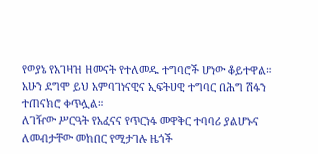የወያኔ የአገዛዝ ዘመናት የተለመዱ ተግባሮች ሆነው ቆይተዋል። አሁን ደግሞ ይህ አምባገነናዊና ኢፍትሀዊ ተግባር በሕግ ሽፋን ተጠናክሮ ቀጥሏል።
ለገዥው ሥርዓት የአፈናና የጥርነፋ መዋቅር ተባባሪ ያልሆኑና ለመብታቸው መከበር የሚታገሉ ዜጎች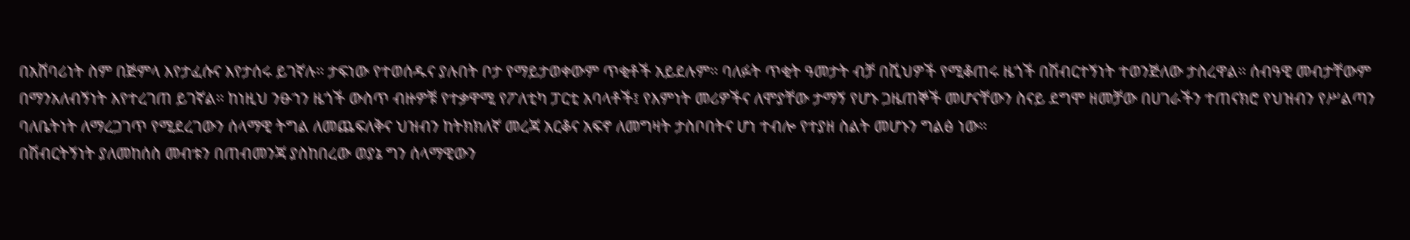በአሸባሪነት ስም በጅምላ እየታፈሱና እየታሰሩ ይገኛሉ። ታፍነው የተወሰዱና ያሉበት ቦታ የማይታወቀውም ጥቂቶች አይደሉም። ባለፉት ጥቂት ዓመታት ብቻ በሺህዎች የሚቆጠሩ ዜጎች በሽብርተኝነት ተወንጅለው ታስረዋል። ሰብዓዊ መብታቸውም በማንአለብኝነት እየተረገጠ ይገኛል። ከነዚህ ንፁኀን ዜጎች ውስጥ ብዙዎቹ የተቃዋሚ የፖለቲካ ፓርቲ አባላቶች፤ የእምነት መሪዎችና ለሞያቸው ታማኝ የሆኑ ጋዜጠኞች መሆናቸውን ስናይ ደግሞ ዘመቻው በሀገራችን ተጠናክሮ የህዝብን የሥልጣን ባለቤትነት ለማረጋገጥ የሚደረገውን ሰላማዊ ትግል ለመጨፍለቅና ህዝብን ከትክክለኛ መረጃ አርቆና አፍኖ ለመግዛት ታስቦበትና ሆነ ተብሎ የተያዘ ስልት መሆኑን ግልፅ ነው።
በሽብርትኝነት ያለመከሰስ መብቱን በጠብመንጃ ያስከበረው ወያኔ ግን ሰላማዊውን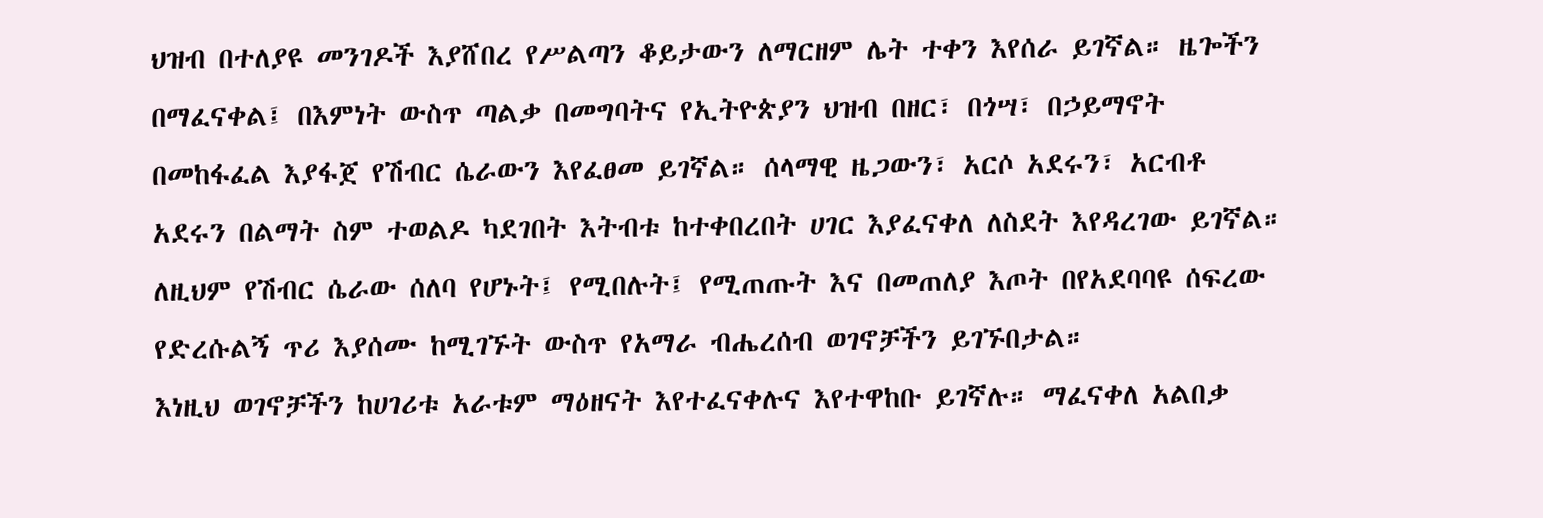ህዝብ በተለያዩ መንገዶች እያሸበረ የሥልጣን ቆይታውን ለማርዘም ሌት ተቀን እየሰራ ይገኛል። ዜጐችን በማፈናቀል፤ በእምነት ውስጥ ጣልቃ በመግባትና የኢትዮጵያን ህዝብ በዘር፣ በጎሣ፣ በኃይማኖት በመከፋፈል እያፋጀ የሽብር ሴራውን እየፈፀመ ይገኛል። ሰላማዊ ዜጋውን፣ አርሶ አደሩን፣ አርብቶ አደሩን በልማት ስም ተወልዶ ካደገበት እትብቱ ከተቀበረበት ሀገር እያፈናቀለ ለስደት እየዳረገው ይገኛል። ለዚህም የሽብር ሴራው ሰለባ የሆኑት፤ የሚበሉት፤ የሚጠጡት እና በመጠለያ እጦት በየአደባባዩ ሰፍረው የድረሱልኝ ጥሪ እያሰሙ ከሚገኙት ውስጥ የአማራ ብሔረሰብ ወገኖቻችን ይገኙበታል።
እነዚህ ወገኖቻችን ከሀገሪቱ አራቱም ማዕዘናት እየተፈናቀሉና እየተዋከቡ ይገኛሉ። ማፈናቀለ አልበቃ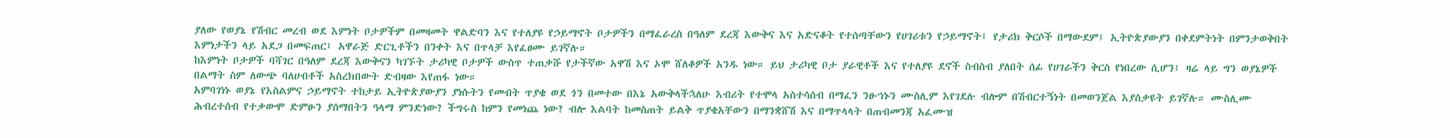ያለው የወያኔ የሽብር መረብ ወደ እምነት ቦታዎችም በመዛመት ዋልድባን እና የተለያዩ የኃይማኖት ቦታዎችን በማፈራረስ በዓለም ደረጃ እውቅና እና አድናቆት የተሰጣቸውን የሀገሪቱን የኃይማኖት፤ የታሪክ ቅርሶች በማውደም፤ ኢትዮጵያውያን በቀደምትነት በምንታወቅበት እምነታችን ላይ አደጋ በመፍጠር፤ አዋራጅ ድርጊቶችን በንቀት እና በጥላቻ እየፈፀሙ ይገኛሉ።
ከእምነት ቦታዎች ባሻገር በዓለም ደረጃ እውቅናን ካገኙት ታሪካዊ ቦታዎች ውስጥ ተጠቃሹ የታችኛው አዋሽ እና ኦሞ ሸለቆዎች አንዱ ነው። ይህ ታሪካዊ ቦታ ያራዊቶች እና የተለያዩ ደኖች ስብስብ ያለበት ሰፊ የሀገራችን ቅርስ የነበረው ሲሆን፤ ዛሬ ላይ ግን ወያኔዎች በልማት ስም ለውጭ ባለሀብቶች አስረክበውት ድብዛው እየጠፋ ነው።
አምባገነኑ ወያኔ የእስልምና ኃይማኖት ተከታይ ኢትዮጵያውያን ያነሱትን የመብት ጥያቄ ወደ ጎን በመተው በእኔ አውቅላችኋለሁ እብሪት የተሞላ አስተሳሰብ በማፈን ንፁኀኑን ሙስሊም እየገደሉ ብሎም በሽብርተኝነት በመወንጀል እያሰቃዩት ይገኛሉ። ሙስሊሙ ሕብረተሰብ የተቃውሞ ድምፁን ያሰማበትን ዓላማ ምንድነው? ችግሩስ ከምን የመነጨ ነው? ብሎ እልባት ከመስጠት ይልቅ ጥያቄአቸውን በማንቋሸሽ እና በማጥላላት በጠብመንጃ አፈሙዝ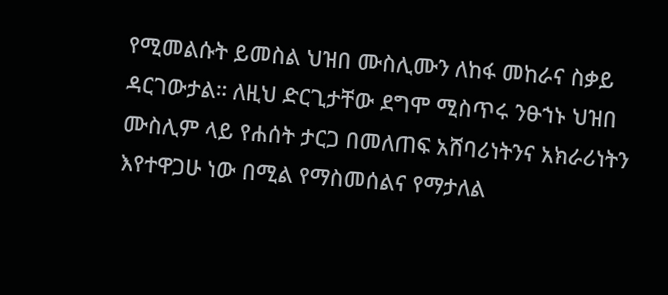የሚመልሱት ይመስል ህዝበ ሙስሊሙን ለከፋ መከራና ስቃይ ዳርገውታል። ለዚህ ድርጊታቸው ደግሞ ሚስጥሩ ንፁኀኑ ህዝበ ሙስሊም ላይ የሐሰት ታርጋ በመለጠፍ አሸባሪነትንና አክራሪነትን እየተዋጋሁ ነው በሚል የማስመሰልና የማታለል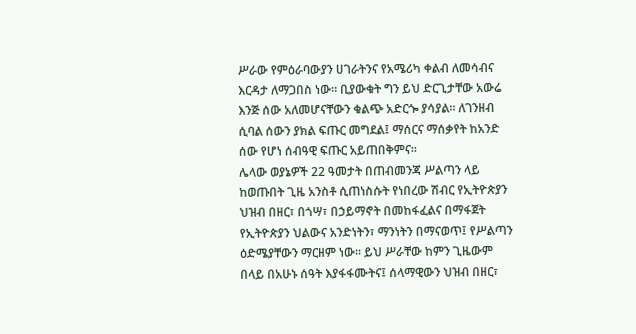ሥራው የምዕራባውያን ሀገራትንና የአሜሪካ ቀልብ ለመሳብና እርዳታ ለማጋበስ ነው። ቢያውቁት ግን ይህ ድርጊታቸው አውሬ እንጅ ሰው አለመሆናቸውን ቁልጭ አድርጐ ያሳያል። ለገንዘብ ሲባል ሰውን ያክል ፍጡር መግደል፤ ማሰርና ማሰቃየት ከአንድ ሰው የሆነ ሰብዓዊ ፍጡር አይጠበቅምና።
ሌላው ወያኔዎች 22 ዓመታት በጠብመንጃ ሥልጣን ላይ ከወጡበት ጊዜ አንስቶ ሲጠነስሱት የነበረው ሽብር የኢትዮጵያን ህዝብ በዘር፣ በጎሣ፣ በኃይማኖት በመከፋፈልና በማፋጀት የኢትዮጵያን ህልውና አንድነትን፣ ማንነትን በማናወጥ፤ የሥልጣን ዕድሜያቸውን ማርዘም ነው። ይህ ሥራቸው ከምን ጊዜውም በላይ በአሁኑ ሰዓት እያፋፋሙትና፤ ሰላማዊውን ህዝብ በዘር፣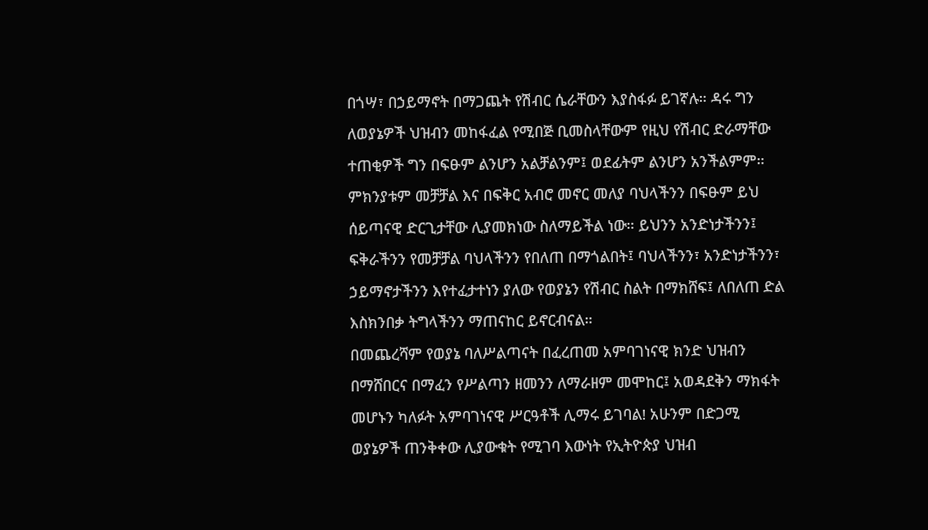በጎሣ፣ በኃይማኖት በማጋጨት የሽብር ሴራቸውን እያስፋፉ ይገኛሉ። ዳሩ ግን ለወያኔዎች ህዝብን መከፋፈል የሚበጅ ቢመስላቸውም የዚህ የሽብር ድራማቸው ተጠቂዎች ግን በፍፁም ልንሆን አልቻልንም፤ ወደፊትም ልንሆን አንችልምም። ምክንያቱም መቻቻል እና በፍቅር አብሮ መኖር መለያ ባህላችንን በፍፁም ይህ ሰይጣናዊ ድርጊታቸው ሊያመክነው ስለማይችል ነው። ይህንን አንድነታችንን፤ ፍቅራችንን የመቻቻል ባህላችንን የበለጠ በማጎልበት፤ ባህላችንን፣ አንድነታችንን፣ ኃይማኖታችንን እየተፈታተነን ያለው የወያኔን የሽብር ስልት በማክሸፍ፤ ለበለጠ ድል እስክንበቃ ትግላችንን ማጠናከር ይኖርብናል።
በመጨረሻም የወያኔ ባለሥልጣናት በፈረጠመ አምባገነናዊ ክንድ ህዝብን በማሸበርና በማፈን የሥልጣን ዘመንን ለማራዘም መሞከር፤ አወዳደቅን ማክፋት መሆኑን ካለፉት አምባገነናዊ ሥርዓቶች ሊማሩ ይገባል! አሁንም በድጋሚ ወያኔዎች ጠንቅቀው ሊያውቁት የሚገባ እውነት የኢትዮጵያ ህዝብ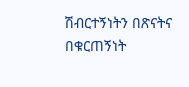ሽብርተኝነትን በጽናትና በቁርጠኝነት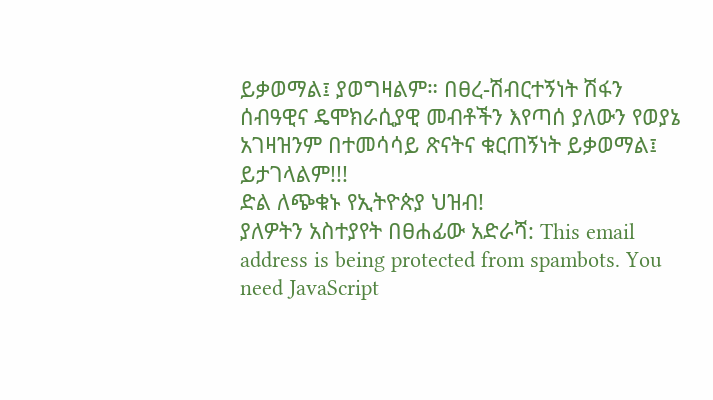ይቃወማል፤ ያወግዛልም። በፀረ-ሽብርተኝነት ሽፋን ሰብዓዊና ዴሞክራሲያዊ መብቶችን እየጣሰ ያለውን የወያኔ አገዛዝንም በተመሳሳይ ጽናትና ቁርጠኝነት ይቃወማል፤ ይታገላልም!!!
ድል ለጭቁኑ የኢትዮጵያ ህዝብ!
ያለዎትን አስተያየት በፀሐፊው አድራሻ: This email address is being protected from spambots. You need JavaScript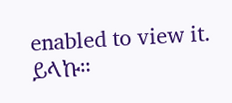enabled to view it. ይላኩ።